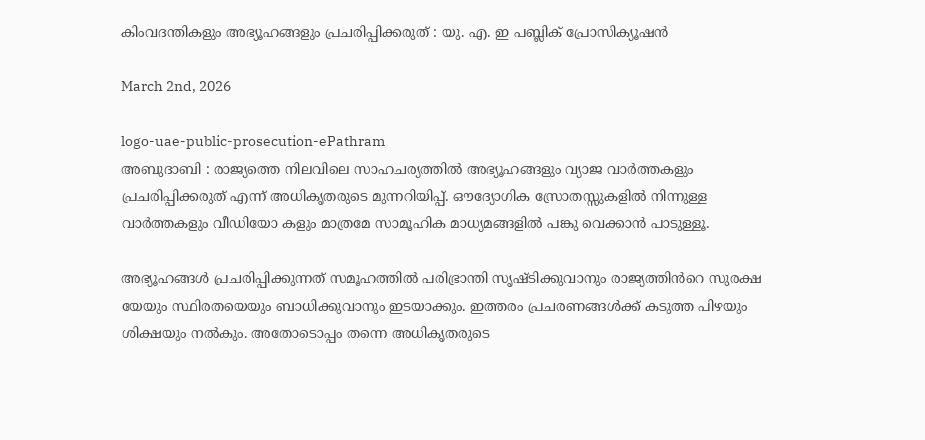കിംവദന്തികളും അഭ്യൂഹങ്ങളും പ്രചരിപ്പിക്കരുത് : യു. എ. ഇ പബ്ലിക് പ്രോസിക്യൂഷൻ

March 2nd, 2026

logo-uae-public-prosecution-ePathram
അബുദാബി : രാജ്യത്തെ നിലവിലെ സാഹചര്യത്തിൽ അഭ്യൂഹങ്ങളും വ്യാജ വാർത്തകളും പ്രചരിപ്പിക്കരുത് എന്ന് അധികൃതരുടെ മുന്നറിയിപ്പ്. ഔദ്യോഗിക സ്രോതസ്സുകളിൽ നിന്നുള്ള വാർത്തകളും വീഡിയോ കളും മാത്രമേ സാമൂഹിക മാധ്യമങ്ങളിൽ പങ്കു വെക്കാൻ പാടുള്ളൂ.

അഭ്യൂഹങ്ങൾ പ്രചരിപ്പിക്കുന്നത് സമൂഹത്തിൽ പരിഭ്രാന്തി സൃഷ്ടിക്കുവാനും രാജ്യത്തിൻറെ സുരക്ഷ യേയും സ്ഥിരതയെയും ബാധിക്കുവാനും ഇടയാക്കും. ഇത്തരം പ്രചരണങ്ങൾക്ക് കടുത്ത പിഴയും ശിക്ഷയും നൽകും. അതോടൊപ്പം തന്നെ അധികൃതരുടെ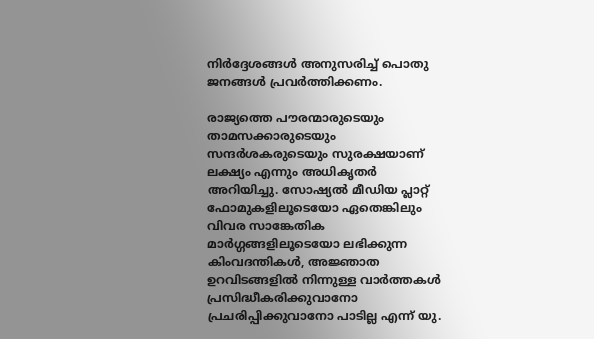നിർദ്ദേശങ്ങൾ അനുസരിച്ച് പൊതു ജനങ്ങൾ പ്രവർത്തിക്കണം.

രാജ്യത്തെ പൗരന്മാരുടെയും താമസക്കാരുടെയും സന്ദർശകരുടെയും സുരക്ഷയാണ് ലക്ഷ്യം എന്നും അധികൃതർ അറിയിച്ചു. സോഷ്യൽ മീഡിയ പ്ലാറ്റ്‌ ഫോമുകളിലൂടെയോ ഏതെങ്കിലും വിവര സാങ്കേതിക മാർഗ്ഗങ്ങളിലൂടെയോ ലഭിക്കുന്ന കിംവദന്തികൾ, അജ്ഞാത ഉറവിടങ്ങളിൽ നിന്നുള്ള വാർത്തകൾ പ്രസിദ്ധീകരിക്കുവാനോ പ്രചരിപ്പിക്കുവാനോ പാടില്ല എന്ന് യു.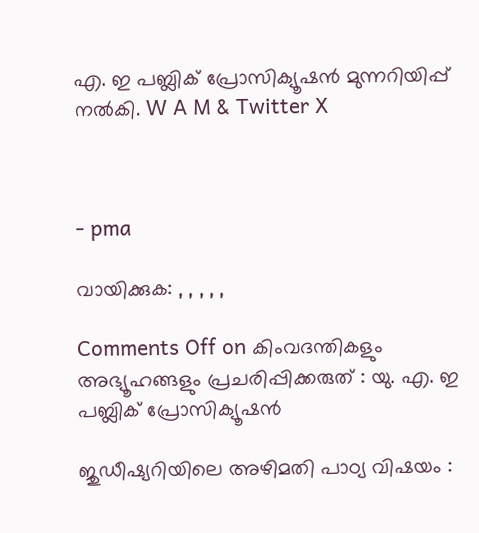എ. ഇ പബ്ലിക് പ്രോസിക്യൂഷൻ മുന്നറിയിപ്പ് നൽകി. W A M & Twitter X



- pma

വായിക്കുക: , , , , ,

Comments Off on കിംവദന്തികളും അഭ്യൂഹങ്ങളും പ്രചരിപ്പിക്കരുത് : യു. എ. ഇ പബ്ലിക് പ്രോസിക്യൂഷൻ

ജുഡീഷ്യറിയിലെ അഴിമതി പാഠ്യ വിഷയം :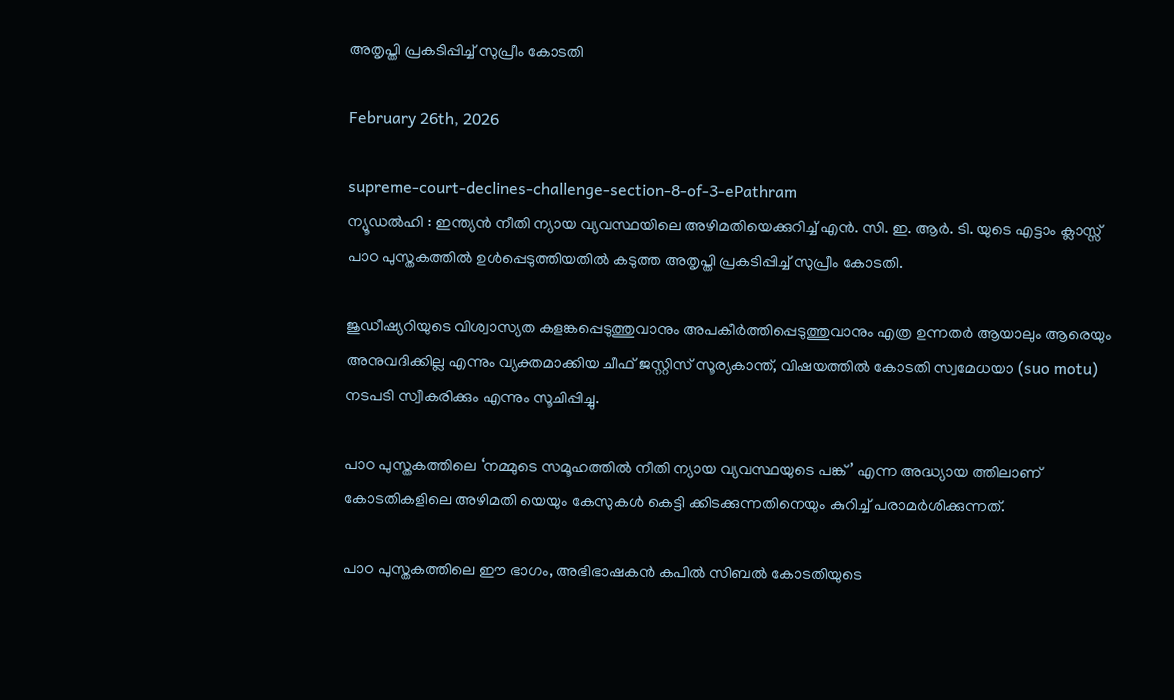അതൃപ്തി പ്രകടിപ്പിച്ച് സുപ്രീം കോടതി

February 26th, 2026

supreme-court-declines-challenge-section-8-of-3-ePathram
ന്യൂഡൽഹി : ഇന്ത്യൻ നീതി ന്യായ വ്യവസ്ഥയിലെ അഴിമതിയെക്കുറിച്ച് എൻ. സി. ഇ. ആർ. ടി. യുടെ എട്ടാം ക്ലാസ്സ് പാഠ പുസ്തകത്തിൽ ഉൾപ്പെടുത്തിയതിൽ കടുത്ത അതൃപ്തി പ്രകടിപ്പിച്ച് സുപ്രീം കോടതി.

ജുഡീഷ്യറിയുടെ വിശ്വാസ്യത കളങ്കപ്പെടുത്തുവാനും അപകീർത്തിപ്പെടുത്തുവാനും എത്ര ഉന്നതർ ആയാലും ആരെയും അനുവദിക്കില്ല എന്നും വ്യക്തമാക്കിയ ചീഫ് ജസ്റ്റിസ് സൂര്യകാന്ത്, വിഷയത്തിൽ കോടതി സ്വമേധയാ (suo motu) നടപടി സ്വീകരിക്കും എന്നും സൂചിപ്പിച്ചു.

പാഠ പുസ്തകത്തിലെ ‘നമ്മുടെ സമൂഹത്തിൽ നീതി ന്യായ വ്യവസ്ഥയുടെ പങ്ക്’ എന്ന അദ്ധ്യായ ത്തിലാണ് കോടതികളിലെ അഴിമതി യെയും കേസുകൾ കെട്ടി ക്കിടക്കുന്നതിനെയും കുറിച്ച് പരാമർശിക്കുന്നത്.

പാഠ പുസ്തകത്തിലെ ഈ ഭാഗം, അഭിഭാഷകൻ കപിൽ സിബൽ കോടതിയുടെ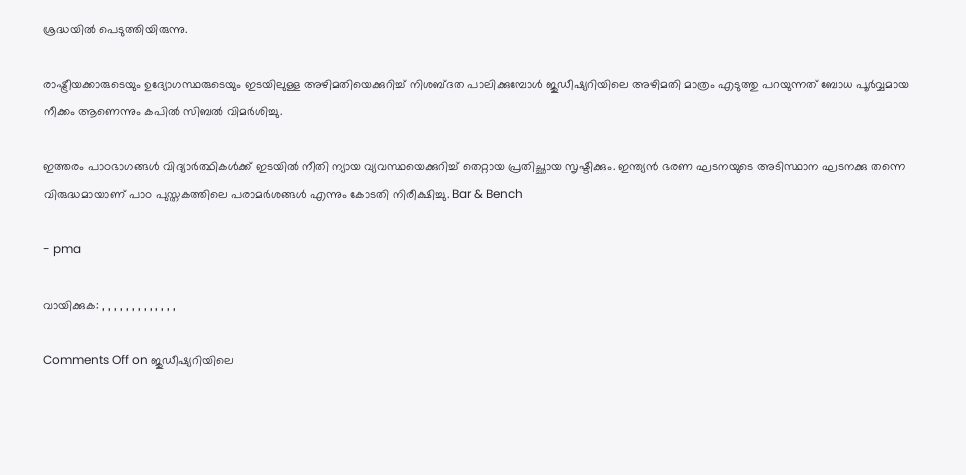ശ്രദ്ധയിൽ പെടുത്തിയിരുന്നു.

രാഷ്ട്രീയക്കാരുടെയും ഉദ്യോഗസ്ഥരുടെയും ഇടയിലുള്ള അഴിമതിയെക്കുറിച്ച് നിശബ്ദത പാലിക്കുമ്പോൾ ജുഡീഷ്യറിയിലെ അഴിമതി മാത്രം എടുത്തു പറയുന്നത് ബോധ പൂർവ്വമായ നീക്കം ആണെന്നും കപിൽ സിബൽ വിമർശിച്ചു.

ഇത്തരം പാഠഭാഗങ്ങൾ വിദ്യാർത്ഥികൾക്ക് ഇടയിൽ നീതി ന്യായ വ്യവസ്ഥയെക്കുറിച്ച് തെറ്റായ പ്രതിച്ഛായ സൃഷ്ടിക്കും. ഇന്ത്യൻ ഭരണ ഘടനയുടെ അടിസ്ഥാന ഘടനക്കു തന്നെ വിരുദ്ധമായാണ് പാഠ പുസ്തകത്തിലെ പരാമർശങ്ങൾ എന്നും കോടതി നിരീക്ഷിച്ചു. Bar & Bench

- pma

വായിക്കുക: , , , , , , , , , , , , ,

Comments Off on ജുഡീഷ്യറിയിലെ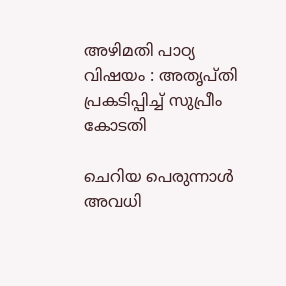അഴിമതി പാഠ്യ വിഷയം : അതൃപ്തി പ്രകടിപ്പിച്ച് സുപ്രീം കോടതി

ചെറിയ പെരുന്നാൾ അവധി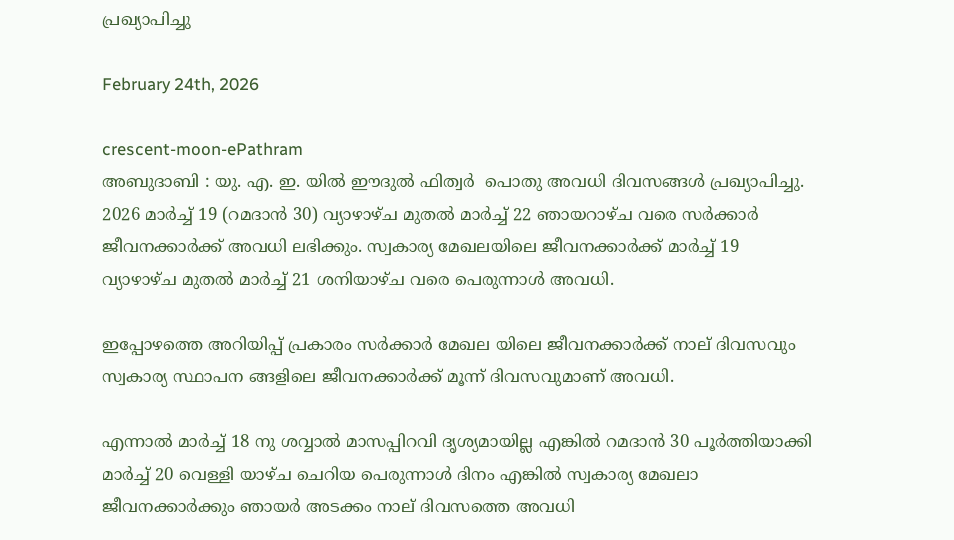പ്രഖ്യാപിച്ചു

February 24th, 2026

crescent-moon-ePathram
അബുദാബി : യു. എ. ഇ. യിൽ ഈദുൽ ഫിത്വർ  പൊതു അവധി ദിവസങ്ങൾ പ്രഖ്യാപിച്ചു. 2026 മാർച്ച് 19 (റമദാൻ 30) വ്യാഴാഴ്ച മുതൽ മാർച്ച് 22 ഞായറാഴ്ച വരെ സർക്കാർ ജീവനക്കാർക്ക് അവധി ലഭിക്കും. സ്വകാര്യ മേഖലയിലെ ജീവനക്കാർക്ക് മാർച്ച് 19 വ്യാഴാഴ്ച മുതൽ മാർച്ച് 21 ശനിയാഴ്ച വരെ പെരുന്നാൾ അവധി.

ഇപ്പോഴത്തെ അറിയിപ്പ് പ്രകാരം സർക്കാർ മേഖല യിലെ ജീവനക്കാർക്ക് നാല് ദിവസവും സ്വകാര്യ സ്ഥാപന ങ്ങളിലെ ജീവനക്കാർക്ക് മൂന്ന് ദിവസവുമാണ് അവധി.

എന്നാൽ മാർച്ച് 18 നു ശവ്വാൽ മാസപ്പിറവി ദൃശ്യമായില്ല എങ്കിൽ റമദാൻ 30 പൂർത്തിയാക്കി മാർച്ച് 20 വെള്ളി യാഴ്ച ചെറിയ പെരുന്നാൾ ദിനം എങ്കിൽ സ്വകാര്യ മേഖലാ ജീവനക്കാർക്കും ഞായർ അടക്കം നാല് ദിവസത്തെ അവധി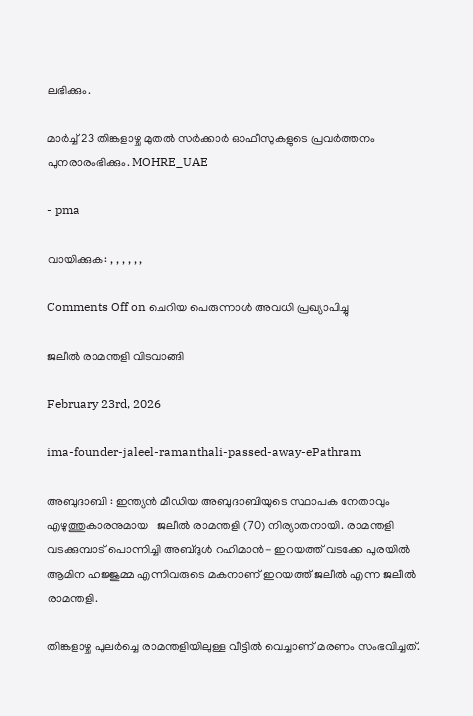ലഭിക്കും.

മാർച്ച് 23 തിങ്കളാഴ്ച മുതൽ സർക്കാർ ഓഫീസുകളുടെ പ്രവർത്തനം പുനരാരംഭിക്കും. MOHRE_UAE

- pma

വായിക്കുക: , , , , , ,

Comments Off on ചെറിയ പെരുന്നാൾ അവധി പ്രഖ്യാപിച്ചു

ജലീൽ രാമന്തളി വിടവാങ്ങി

February 23rd, 2026

ima-founder-jaleel-ramanthali-passed-away-ePathram

അബുദാബി : ഇന്ത്യൻ മീഡിയ അബുദാബിയുടെ സ്ഥാപക നേതാവും എഴുത്തുകാരനുമായ   ജലീൽ രാമന്തളി (70) നിര്യാതനായി. രാമന്തളി വടക്കുമ്പാട് പൊന്നിച്ചി അബ്‌ദുൾ റഹിമാൻ- ഇറയത്ത് വടക്കേ പുരയിൽ ആമിന ഹജ്ജുമ്മ എന്നിവരുടെ മകനാണ് ഇറയത്ത് ജലീൽ എന്ന ജലീൽ രാമന്തളി.

തിങ്കളാഴ്ച പുലർച്ചെ രാമന്തളിയിലുള്ള വീട്ടിൽ വെച്ചാണ് മരണം സംഭവിച്ചത്.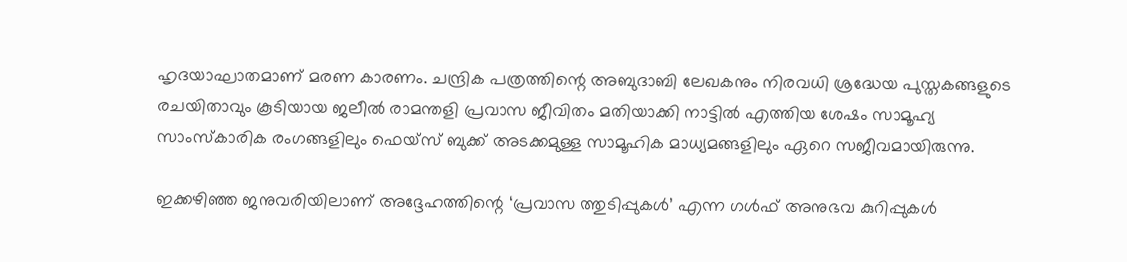ഹൃദയാഘാതമാണ് മരണ കാരണം. ചന്ദ്രിക പത്രത്തിന്റെ അബുദാബി ലേഖകനും നിരവധി ശ്രദ്ധേയ പുസ്തകങ്ങളുടെ രചയിതാവും കൂടിയായ ജലീൽ രാമന്തളി പ്രവാസ ജീവിതം മതിയാക്കി നാട്ടിൽ എത്തിയ ശേഷം സാമൂഹ്യ സാംസ്കാരിക രംഗങ്ങളിലും ഫെയ്‌സ് ബുക്ക് അടക്കമുള്ള സാമൂഹിക മാധ്യമങ്ങളിലും ഏറെ സജീവമായിരുന്നു.

ഇക്കഴിഞ്ഞ ജനുവരിയിലാണ് അദ്ദേഹത്തിന്റെ ‘പ്രവാസ ത്തുടിപ്പുകൾ’ എന്ന ഗൾഫ് അനുഭവ കുറിപ്പുകൾ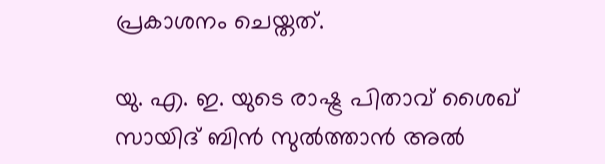പ്രകാശനം ചെയ്തത്.

യു. എ. ഇ. യുടെ രാഷ്ട്ര പിതാവ് ശൈഖ് സായിദ്‌ ബിൻ സുൽത്താൻ അൽ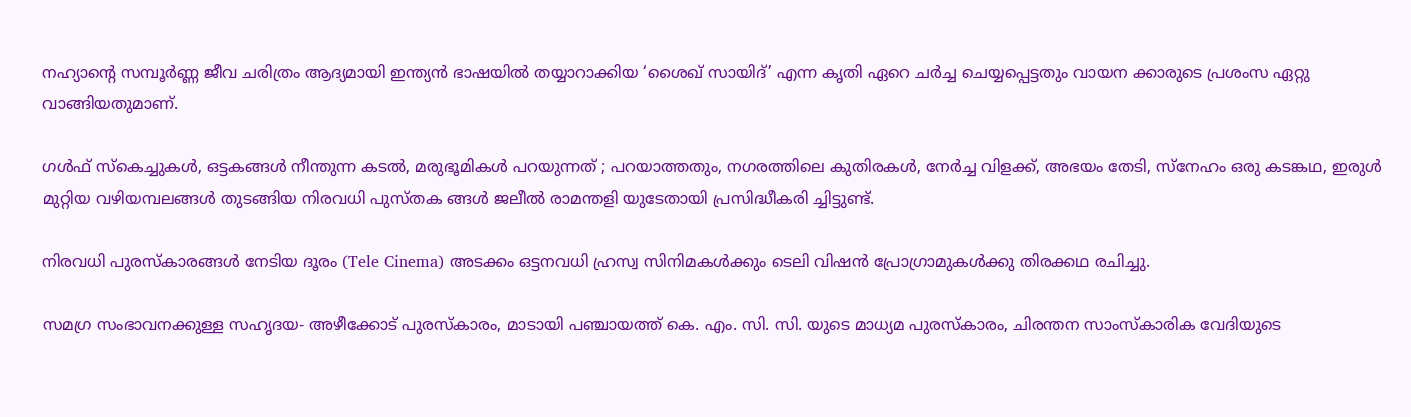നഹ്യാന്റെ സമ്പൂർണ്ണ ജീവ ചരിത്രം ആദ്യമായി ഇന്ത്യന്‍ ഭാഷയില്‍ തയ്യാറാക്കിയ ‘ശൈഖ് സായിദ്’ എന്ന കൃതി ഏറെ ചർച്ച ചെയ്യപ്പെട്ടതും വായന ക്കാരുടെ പ്രശംസ ഏറ്റു വാങ്ങിയതുമാണ്.

ഗള്‍ഫ് സ്കെച്ചുകള്‍, ഒട്ടകങ്ങള്‍ നീന്തുന്ന കടല്‍, മരുഭൂമികള്‍ പറയുന്നത് ; പറയാത്തതും, നഗരത്തിലെ കുതിരകള്‍, നേര്‍ച്ച വിളക്ക്, അഭയം തേടി, സ്നേഹം ഒരു കടങ്കഥ, ഇരുള്‍ മുറ്റിയ വഴിയമ്പലങ്ങള്‍ തുടങ്ങിയ നിരവധി പുസ്തക ങ്ങള്‍ ജലീല്‍ രാമന്തളി യുടേതായി പ്രസിദ്ധീകരി ച്ചിട്ടുണ്ട്.

നിരവധി പുരസ്കാരങ്ങൾ നേടിയ ദൂരം (Tele Cinema) അടക്കം ഒട്ടനവധി ഹ്രസ്വ സിനിമകൾക്കും ടെലി വിഷൻ പ്രോഗ്രാമുകൾക്കു തിരക്കഥ രചിച്ചു.

സമഗ്ര സംഭാവനക്കുള്ള സഹൃദയ- അഴീക്കോട് പുരസ്‌കാരം, മാടായി പഞ്ചായത്ത് കെ. എം. സി. സി. യുടെ മാധ്യമ പുരസ്കാരം, ചിരന്തന സാംസ്കാരിക വേദിയുടെ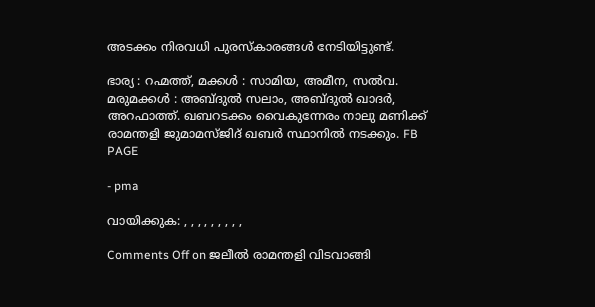അടക്കം നിരവധി പുരസ്കാരങ്ങള്‍ നേടിയിട്ടുണ്ട്.

ഭാര്യ : റഹ്മത്ത്, മക്കൾ : സാമിയ, അമീന, സൽവ. മരുമക്കൾ : അബ്ദുൽ സലാം, അബ്ദുൽ ഖാദർ, അറഫാത്ത്. ഖബറടക്കം വൈകുന്നേരം നാലു മണിക്ക് രാമന്തളി ജുമാമസ്ജിദ് ഖബർ സ്ഥാനിൽ നടക്കും. FB PAGE

- pma

വായിക്കുക: , , , , , , , , ,

Comments Off on ജലീൽ രാമന്തളി വിടവാങ്ങി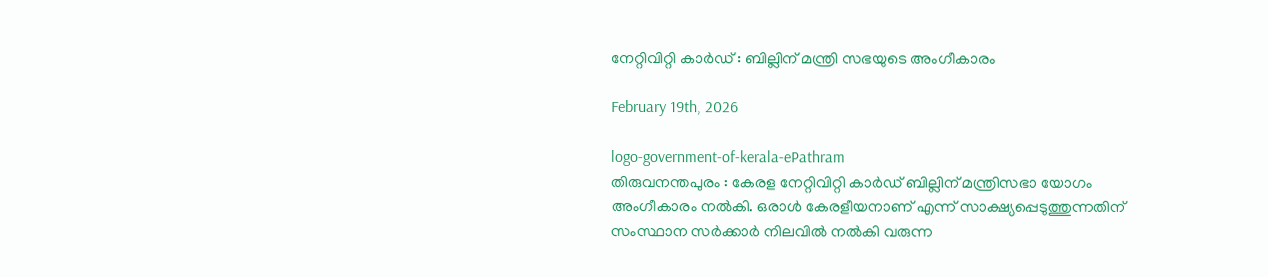നേറ്റിവിറ്റി കാര്‍ഡ് : ബില്ലിന് മന്ത്രി സഭയുടെ അംഗീകാരം

February 19th, 2026

logo-government-of-kerala-ePathram
തിരുവനന്തപുരം : കേരള നേറ്റിവിറ്റി കാർഡ് ബില്ലിന് മന്ത്രിസഭാ യോഗം അംഗീകാരം നൽകി. ഒരാൾ കേരളീയനാണ് എന്ന് സാക്ഷ്യപ്പെടുത്തുന്നതിന് സംസ്ഥാന സർക്കാർ നിലവിൽ നൽകി വരുന്ന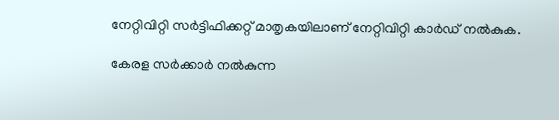നേറ്റിവിറ്റി സർട്ടിഫിക്കറ്റ് മാതൃകയിലാണ് നേറ്റിവിറ്റി കാർഡ് നൽകുക.

കേരള സർക്കാർ നൽകുന്ന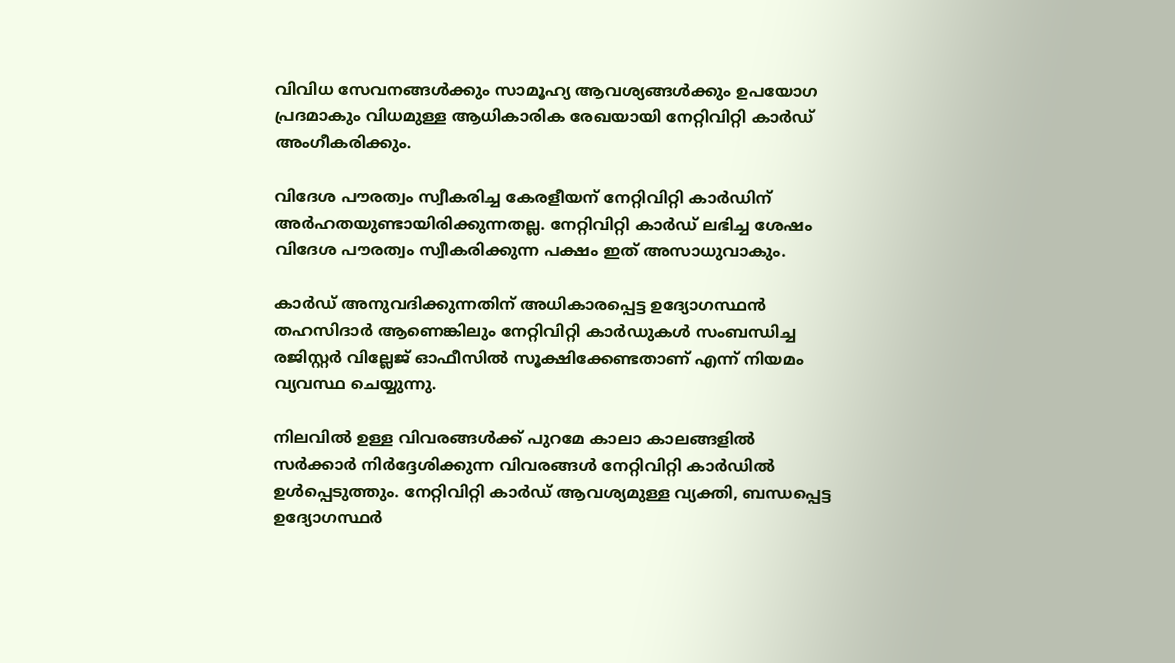വിവിധ സേവനങ്ങൾക്കും സാമൂഹ്യ ആവശ്യങ്ങൾക്കും ഉപയോഗ പ്രദമാകും വിധമുള്ള ആധികാരിക രേഖയായി നേറ്റിവിറ്റി കാർഡ് അംഗീകരിക്കും.

വിദേശ പൗരത്വം സ്വീകരിച്ച കേരളീയന് നേറ്റിവിറ്റി കാർഡിന് അർഹതയുണ്ടായിരിക്കുന്നതല്ല. നേറ്റിവിറ്റി കാർഡ് ലഭിച്ച ശേഷം വിദേശ പൗരത്വം സ്വീകരിക്കുന്ന പക്ഷം ഇത് അസാധുവാകും.

കാർഡ് അനുവദിക്കുന്നതിന് അധികാരപ്പെട്ട ഉദ്യോഗസ്ഥൻ തഹസിദാർ ആണെങ്കിലും നേറ്റിവിറ്റി കാർഡുകൾ സംബന്ധിച്ച രജിസ്റ്റർ വില്ലേജ് ഓഫീസിൽ സൂക്ഷിക്കേണ്ടതാണ് എന്ന് നിയമം വ്യവസ്ഥ ചെയ്യുന്നു.

നിലവിൽ ഉള്ള വിവരങ്ങൾക്ക് പുറമേ കാലാ കാലങ്ങളിൽ സർക്കാർ നിർദ്ദേശിക്കുന്ന വിവരങ്ങൾ നേറ്റിവിറ്റി കാർഡിൽ ഉൾപ്പെടുത്തും. നേറ്റിവിറ്റി കാർഡ് ആവശ്യമുള്ള വ്യക്തി, ബന്ധപ്പെട്ട ഉദ്യോഗസ്ഥർ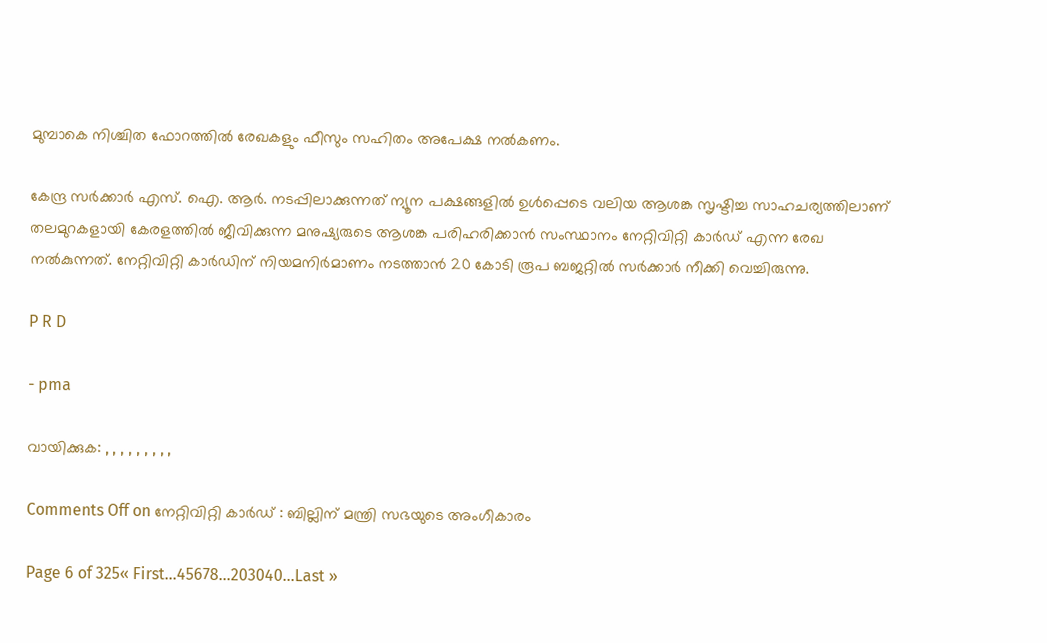മുമ്പാകെ നിശ്ചിത ഫോറത്തിൽ രേഖകളും ഫീസും സഹിതം അപേക്ഷ നൽകണം.

കേന്ദ്ര സർക്കാർ എസ്. ഐ. ആര്‍. നടപ്പിലാക്കുന്നത് ന്യൂന പക്ഷങ്ങളില്‍ ഉള്‍പ്പെടെ വലിയ ആശങ്ക സൃഷ്ടിച്ച സാഹചര്യത്തിലാണ് തലമുറകളായി കേരളത്തില്‍ ജീവിക്കുന്ന മനുഷ്യരുടെ ആശങ്ക പരിഹരിക്കാന്‍ സംസ്ഥാനം നേറ്റിവിറ്റി കാര്‍ഡ് എന്ന രേഖ നൽകുന്നത്. നേറ്റിവിറ്റി കാര്‍ഡിന് നിയമനിര്‍മാണം നടത്താന്‍ 20 കോടി രൂപ ബജറ്റില്‍ സര്‍ക്കാര്‍ നീക്കി വെച്ചിരുന്നു.

P R D

- pma

വായിക്കുക: , , , , , , , , ,

Comments Off on നേറ്റിവിറ്റി കാര്‍ഡ് : ബില്ലിന് മന്ത്രി സഭയുടെ അംഗീകാരം

Page 6 of 325« First...45678...203040...Last »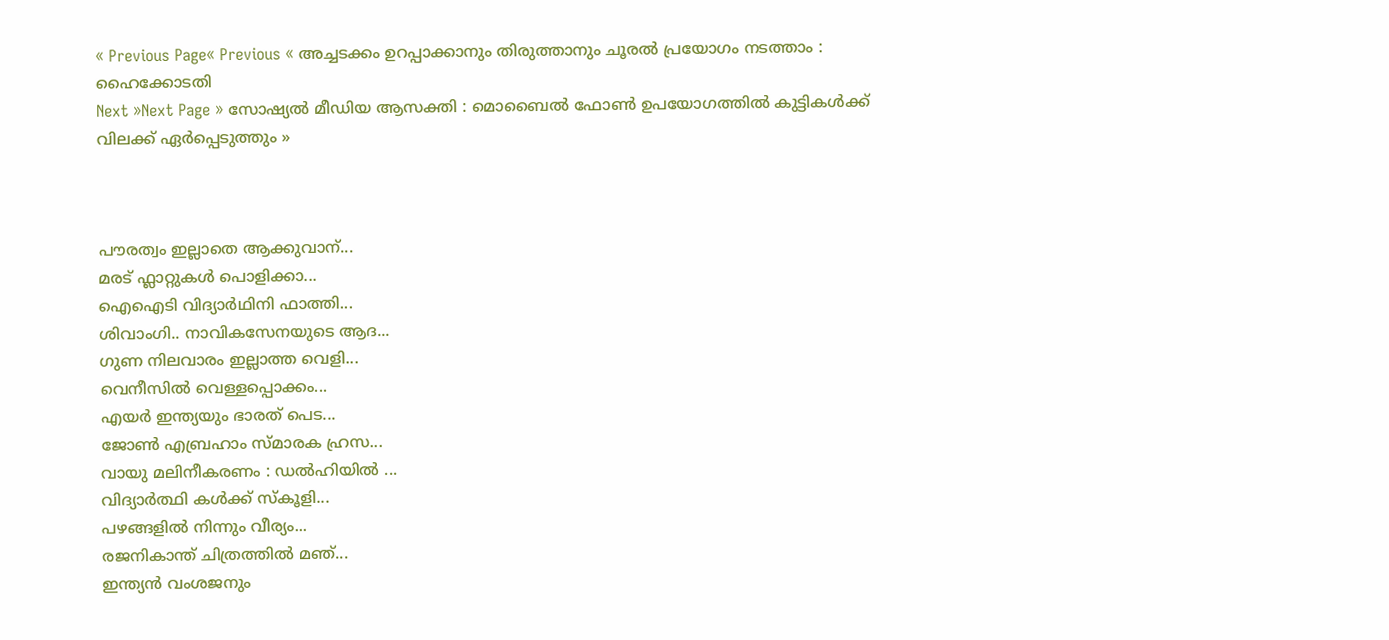« Previous Page« Previous « അച്ചടക്കം ഉറപ്പാക്കാനും തിരുത്താനും ചൂരല്‍ പ്രയോഗം നടത്താം : ഹൈക്കോടതി
Next »Next Page » സോഷ്യൽ മീഡിയ ആസക്തി : മൊബൈൽ ഫോൺ ഉപയോഗത്തിൽ കുട്ടികൾക്ക് വിലക്ക് ഏർപ്പെടുത്തും »



പൗരത്വം ഇല്ലാതെ ആക്കുവാന്...
മരട് ഫ്ലാറ്റുകൾ പൊളിക്കാ...
ഐഐടി വിദ്യാര്‍ഥിനി ഫാത്തി...
ശിവാംഗി.. നാവികസേനയുടെ ആദ...
ഗുണ നിലവാരം ഇല്ലാത്ത വെളി...
വെനീസില്‍ വെള്ളപ്പൊക്കം...
എയര്‍ ഇന്ത്യയും ഭാരത് പെട...
ജോണ്‍ എബ്രഹാം സ്മാരക ഹ്രസ...
വായു മലിനീകരണം : ഡൽഹിയിൽ ...
വിദ്യാർത്ഥി കൾക്ക് സ്കൂളി...
പഴങ്ങളില്‍ നിന്നും വീര്യം...
രജനികാന്ത് ചിത്രത്തിൽ മഞ്...
ഇന്ത്യൻ വംശജനും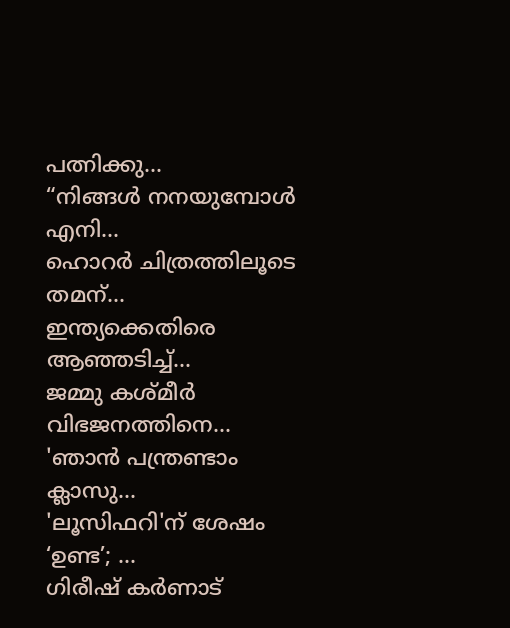പത്നിക്കു...
“നിങ്ങള്‍ നനയുമ്പോള്‍ എനി...
ഹൊറര്‍ ചിത്രത്തിലൂടെ തമന്...
ഇന്ത്യക്കെതിരെ ആഞ്ഞടിച്ച്...
ജമ്മു കശ്മീ‍ർ വിഭജനത്തിനെ...
'ഞാന്‍ പന്ത്രണ്ടാം ക്ലാസു...
'ലൂസിഫറി'ന് ശേഷം ‘ഉണ്ട’; ...
ഗിരീഷ് കര്‍ണാട്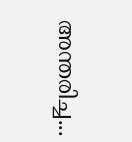അന്തരിച്ച...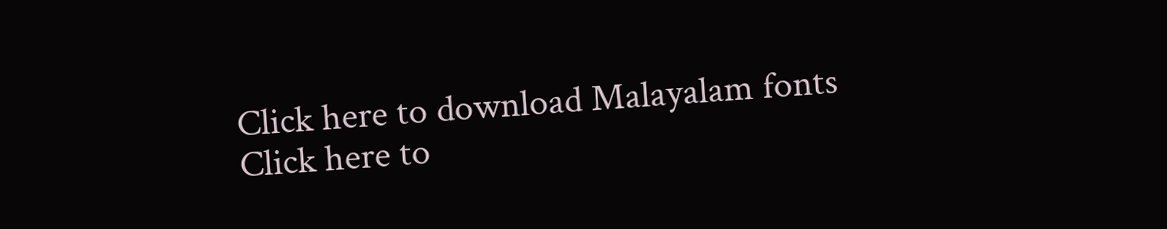Click here to download Malayalam fonts
Click here to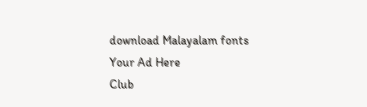download Malayalam fonts
Your Ad Here
Club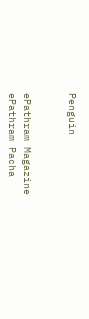Penguin


ePathram Magazine
ePathram Pacha